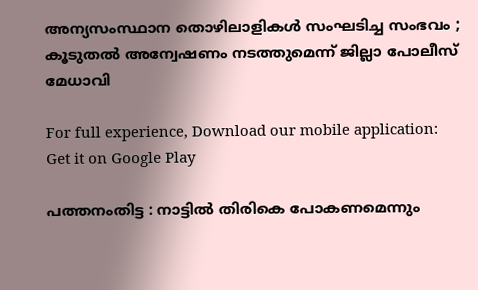അന്യസംസ്ഥാന തൊഴിലാളികള്‍ സംഘടിച്ച സംഭവം ; കൂടുതല്‍ അന്വേഷണം നടത്തുമെന്ന് ജില്ലാ പോലീസ് മേധാവി

For full experience, Download our mobile application:
Get it on Google Play

പത്തനംതിട്ട : നാട്ടില്‍ തിരികെ പോകണമെന്നും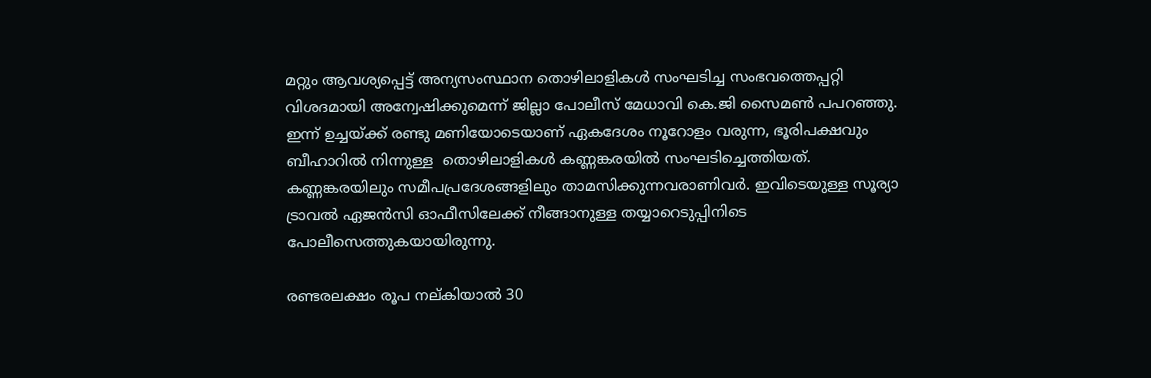മറ്റും ആവശ്യപ്പെട്ട് അന്യസംസ്ഥാന തൊഴിലാളികള്‍ സംഘടിച്ച സംഭവത്തെപ്പറ്റി വിശദമായി അന്വേഷിക്കുമെന്ന് ജില്ലാ പോലീസ് മേധാവി കെ.ജി സൈമണ്‍ പപറഞ്ഞു. ഇന്ന് ഉച്ചയ്ക്ക് രണ്ടു മണിയോടെയാണ് ഏകദേശം നൂറോളം വരുന്ന, ഭൂരിപക്ഷവും ബീഹാറില്‍ നിന്നുള്ള  തൊഴിലാളികള്‍ കണ്ണങ്കരയില്‍ സംഘടിച്ചെത്തിയത്. കണ്ണങ്കരയിലും സമീപപ്രദേശങ്ങളിലും താമസിക്കുന്നവരാണിവര്‍. ഇവിടെയുള്ള സൂര്യാ ട്രാവല്‍ ഏജന്‍സി ഓഫീസിലേക്ക് നീങ്ങാനുള്ള തയ്യാറെടുപ്പിനിടെ പോലീസെത്തുകയായിരുന്നു.

രണ്ടരലക്ഷം രൂപ നല്കിയാല്‍ 30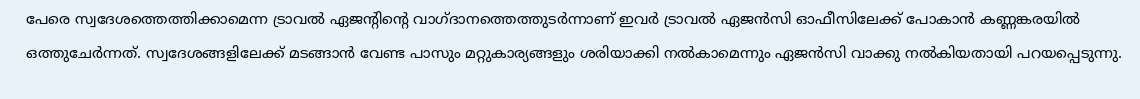പേരെ സ്വദേശത്തെത്തിക്കാമെന്ന ട്രാവല്‍ ഏജന്റിന്റെ വാഗ്ദാനത്തെത്തുടര്‍ന്നാണ് ഇവര്‍ ട്രാവല്‍ ഏജന്‍സി ഓഫീസിലേക്ക് പോകാന്‍ കണ്ണങ്കരയില്‍ ഒത്തുചേര്‍ന്നത്. സ്വദേശങ്ങളിലേക്ക് മടങ്ങാന്‍ വേണ്ട പാസും മറ്റുകാര്യങ്ങളും ശരിയാക്കി നല്‍കാമെന്നും ഏജന്‍സി വാക്കു നല്‍കിയതായി പറയപ്പെടുന്നു.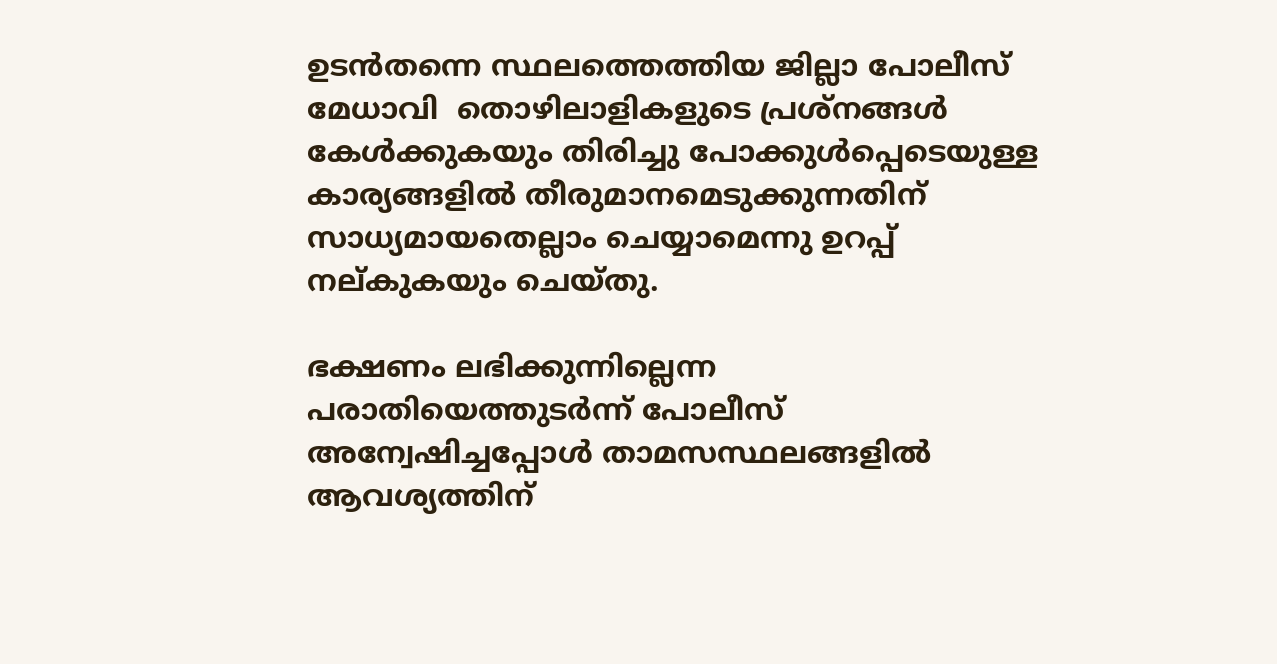ഉടന്‍തന്നെ സ്ഥലത്തെത്തിയ ജില്ലാ പോലീസ് മേധാവി  തൊഴിലാളികളുടെ പ്രശ്‌നങ്ങള്‍ കേള്‍ക്കുകയും തിരിച്ചു പോക്കുള്‍പ്പെടെയുള്ള കാര്യങ്ങളില്‍ തീരുമാനമെടുക്കുന്നതിന് സാധ്യമായതെല്ലാം ചെയ്യാമെന്നു ഉറപ്പ് നല്കുകയും ചെയ്തു.

ഭക്ഷണം ലഭിക്കുന്നില്ലെന്ന പരാതിയെത്തുടര്‍ന്ന് പോലീസ് അന്വേഷിച്ചപ്പോള്‍ താമസസ്ഥലങ്ങളില്‍ ആവശ്യത്തിന്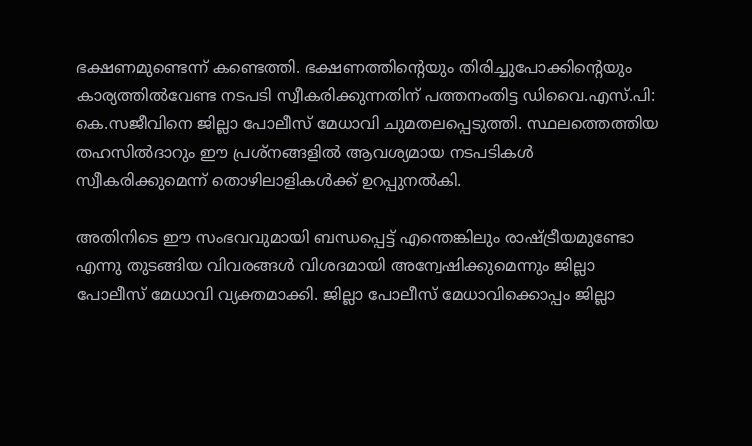ഭക്ഷണമുണ്ടെന്ന് കണ്ടെത്തി. ഭക്ഷണത്തിന്റെയും തിരിച്ചുപോക്കിന്റെയും കാര്യത്തില്‍വേണ്ട നടപടി സ്വീകരിക്കുന്നതിന് പത്തനംതിട്ട ഡിവൈ.എസ്.പി: കെ.സജീവിനെ ജില്ലാ പോലീസ് മേധാവി ചുമതലപ്പെടുത്തി. സ്ഥലത്തെത്തിയ തഹസില്‍ദാറും ഈ പ്രശ്‌നങ്ങളില്‍ ആവശ്യമായ നടപടികള്‍ സ്വീകരിക്കുമെന്ന് തൊഴിലാളികള്‍ക്ക് ഉറപ്പുനല്‍കി.

അതിനിടെ ഈ സംഭവവുമായി ബന്ധപ്പെട്ട് എന്തെങ്കിലും രാഷ്ട്രീയമുണ്ടോ എന്നു തുടങ്ങിയ വിവരങ്ങള്‍ വിശദമായി അന്വേഷിക്കുമെന്നും ജില്ലാ പോലീസ് മേധാവി വ്യക്തമാക്കി. ജില്ലാ പോലീസ് മേധാവിക്കൊപ്പം ജില്ലാ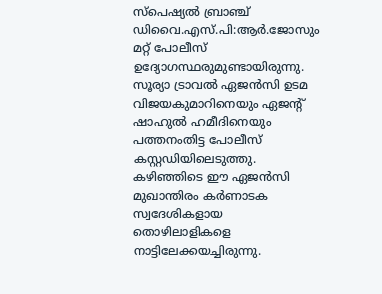സ്‌പെഷ്യല്‍ ബ്രാഞ്ച് ഡിവൈ.എസ്.പി:ആര്‍.ജോസും മറ്റ് പോലീസ് ഉദ്യോഗസ്ഥരുമുണ്ടായിരുന്നു. സൂര്യാ ട്രാവല്‍ ഏജന്‍സി ഉടമ വിജയകുമാറിനെയും ഏജന്റ് ഷാഹുല്‍ ഹമീദിനെയും പത്തനംതിട്ട പോലീസ് കസ്റ്റഡിയിലെടുത്തു. കഴിഞ്ഞിടെ ഈ ഏജന്‍സി മുഖാന്തിരം കര്‍ണാടക സ്വദേശികളായ തൊഴിലാളികളെ നാട്ടിലേക്കയച്ചിരുന്നു.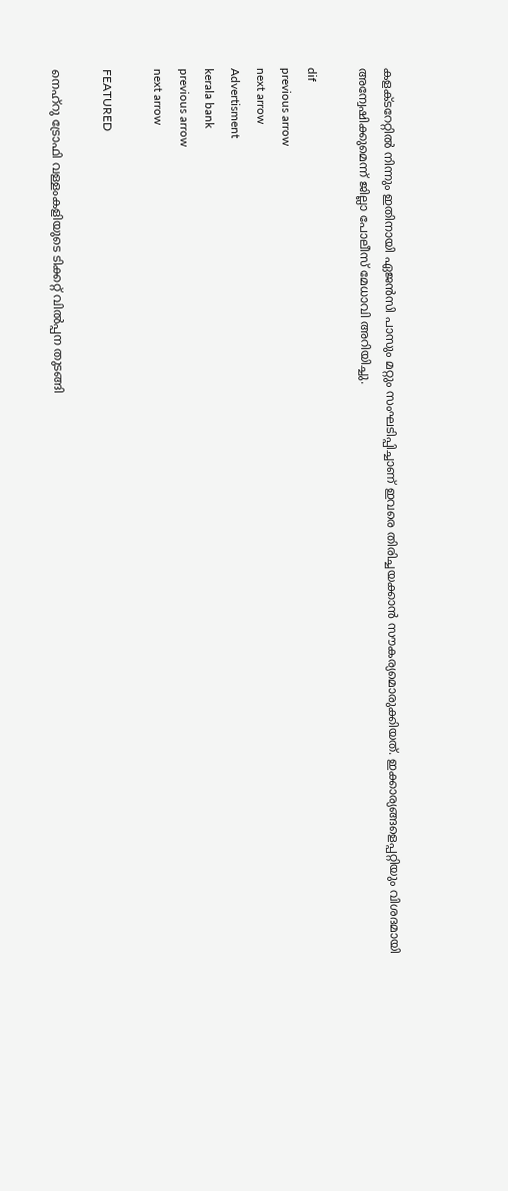കളക്ടറേറ്റില്‍ നിന്നും ഇതിനായി ഏജന്‍സി പാസും മറ്റും സംഘടിപ്പിച്ചാണ് ഇവരെ തിരിച്ചയക്കാന്‍ സൗകര്യമൊരുക്കിയത്. ഇക്കാര്യങ്ങളെപ്പറ്റിയും വിശദമായി അന്വേഷിക്കുമെന്ന് ജില്ലാ പോലീസ് മേധാവി അറിയിച്ചു.

dif
previous arrow
next arrow
Advertisment
kerala bank
previous arrow
next arrow

FEATURED

നെഹ്റു ട്രോഫി വള്ളംകളിയുടെ ടിക്കറ്റ് വില്‍പ്പന തുടങ്ങി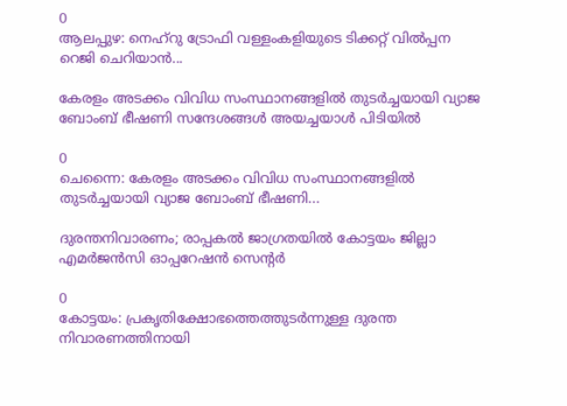0
ആലപ്പുഴ: നെഹ്റു ട്രോഫി വള്ളംകളിയുടെ ടിക്കറ്റ് വില്‍പ്പന റെജി ചെറിയാൻ...

കേരളം അടക്കം വിവിധ സംസ്ഥാനങ്ങളിൽ തുടർച്ചയായി വ്യാജ ബോംബ് ഭീഷണി സന്ദേശങ്ങൾ അയച്ചയാൾ പിടിയിൽ

0
ചെന്നൈ: കേരളം അടക്കം വിവിധ സംസ്ഥാനങ്ങളിൽ തുടർച്ചയായി വ്യാജ ബോംബ് ഭീഷണി...

ദുരന്തനിവാരണം; രാപ്പകല്‍ ജാഗ്രതയില്‍ കോട്ടയം ജില്ലാ എമര്‍ജന്‍സി ഓപ്പറേഷന്‍ സെന്റര്‍

0
കോട്ടയം: പ്രകൃതിക്ഷോഭത്തെത്തുടര്‍ന്നുള്ള ദുരന്ത നിവാരണത്തിനായി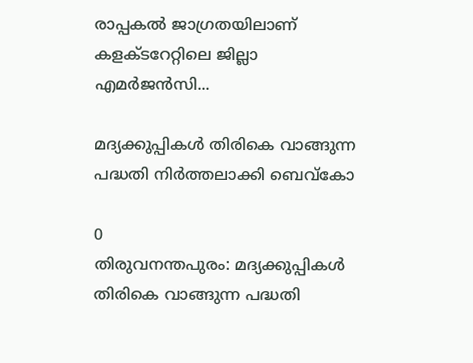രാപ്പകല്‍ ജാഗ്രതയിലാണ് കളക്ടറേറ്റിലെ ജില്ലാ എമര്‍ജന്‍സി...

മദ്യക്കുപ്പികൾ തിരികെ വാങ്ങുന്ന പദ്ധതി നിർത്തലാക്കി ബെവ്‌കോ

0
തിരുവനന്തപുരം: മദ്യക്കുപ്പികൾ തിരികെ വാങ്ങുന്ന പദ്ധതി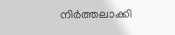നിർത്തലാക്കി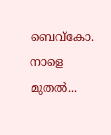ബെവ്‌കോ. നാളെ മുതൽ...